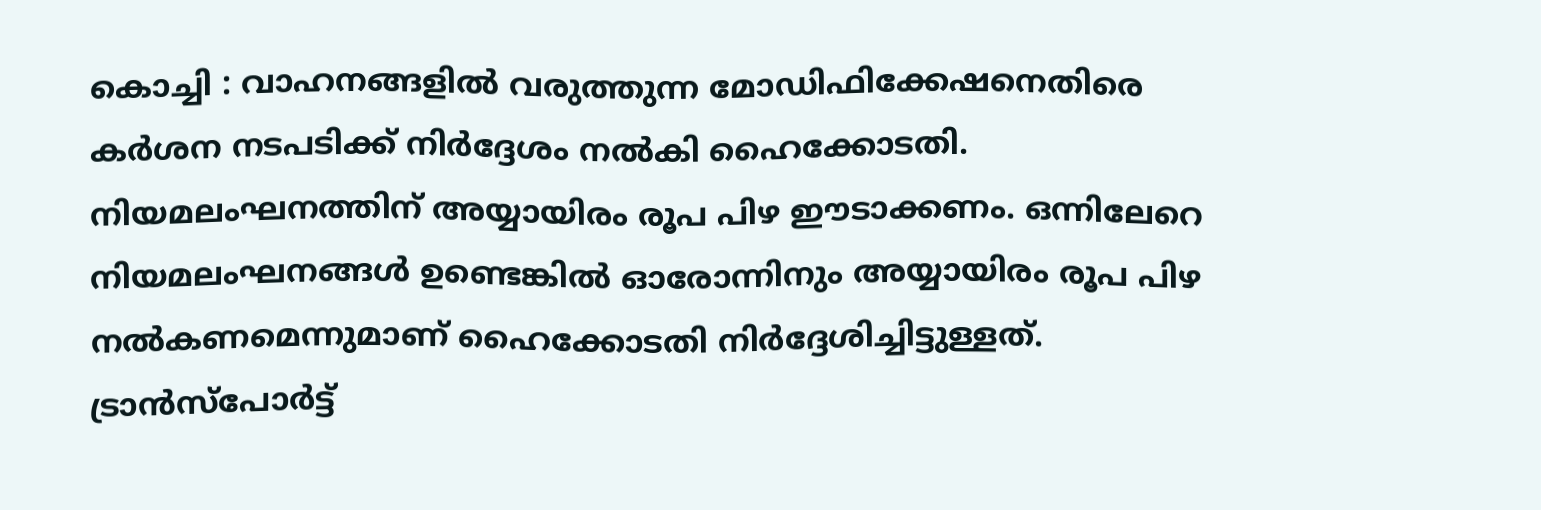കൊച്ചി : വാഹനങ്ങളിൽ വരുത്തുന്ന മോഡിഫിക്കേഷനെതിരെ കർശന നടപടിക്ക് നിർദ്ദേശം നൽകി ഹൈക്കോടതി. നിയമലംഘനത്തിന് അയ്യായിരം രൂപ പിഴ ഈടാക്കണം. ഒന്നിലേറെ നിയമലംഘനങ്ങൾ ഉണ്ടെങ്കിൽ ഓരോന്നിനും അയ്യായിരം രൂപ പിഴ നൽകണമെന്നുമാണ് ഹൈക്കോടതി നിർദ്ദേശിച്ചിട്ടുള്ളത്. ട്രാൻസ്പോർട്ട്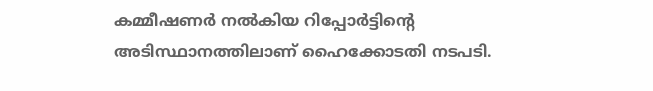കമ്മീഷണർ നൽകിയ റിപ്പോർട്ടിൻ്റെ അടിസ്ഥാനത്തിലാണ് ഹൈക്കോടതി നടപടി.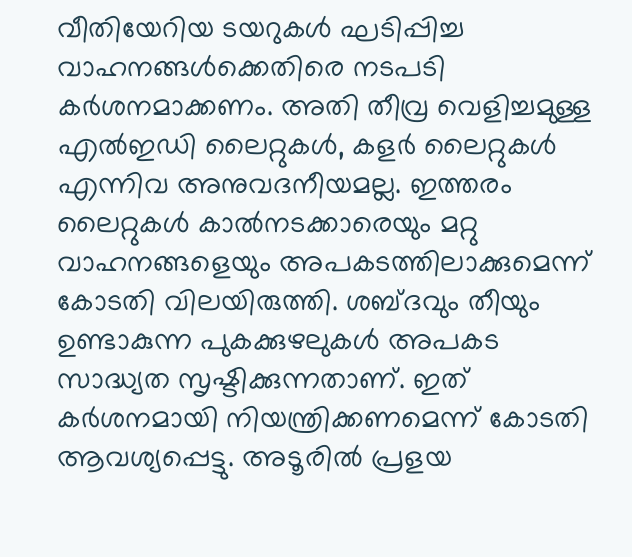വീതിയേറിയ ടയറുകൾ ഘടിപ്പിച്ച വാഹനങ്ങൾക്കെതിരെ നടപടി കർശനമാക്കണം. അതി തീവ്ര വെളിച്ചമുള്ള എൽഇഡി ലൈറ്റുകൾ, കളർ ലൈറ്റുകൾ എന്നിവ അനുവദനീയമല്ല. ഇത്തരം ലൈറ്റുകൾ കാൽനടക്കാരെയും മറ്റു വാഹനങ്ങളെയും അപകടത്തിലാക്കുമെന്ന് കോടതി വിലയിരുത്തി. ശബ്ദവും തീയും ഉണ്ടാകുന്ന പുകക്കുഴലുകൾ അപകട സാദ്ധ്യത സൃഷ്ടിക്കുന്നതാണ്. ഇത് കർശനമായി നിയന്ത്രിക്കണമെന്ന് കോടതി ആവശ്യപ്പെട്ടു. അടൂരിൽ പ്രളയ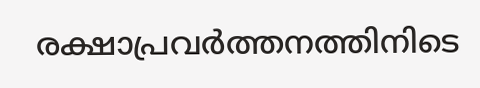രക്ഷാപ്രവർത്തനത്തിനിടെ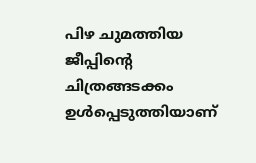പിഴ ചുമത്തിയ ജീപ്പിന്റെ ചിത്രങ്ങടക്കം ഉൾപ്പെടുത്തിയാണ്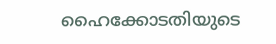ഹൈക്കോടതിയുടെ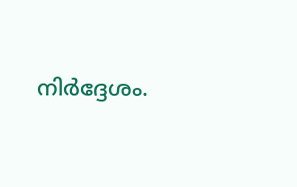നിർദ്ദേശം.